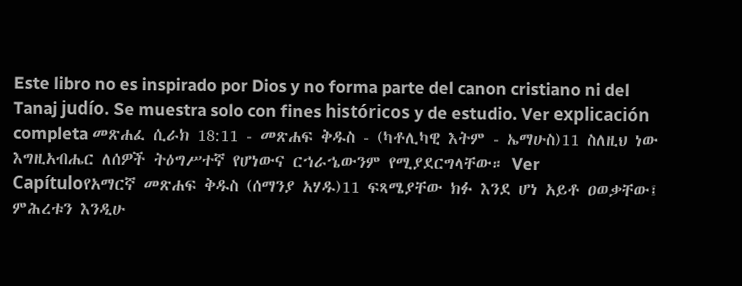Este libro no es inspirado por Dios y no forma parte del canon cristiano ni del Tanaj judío. Se muestra solo con fines históricos y de estudio. Ver explicación completa መጽሐፈ ሲራክ 18:11 - መጽሐፍ ቅዱስ - (ካቶሊካዊ እትም - ኤማሁስ)11 ስለዚህ ነው እግዚአብሔር ለሰዎች ትዕግሥተኛ የሆነውና ርኀራኄውንም የሚያደርግላቸው። Ver Capítuloየአማርኛ መጽሐፍ ቅዱስ (ሰማንያ አሃዱ)11 ፍጻሜያቸው ክፉ እንደ ሆነ አይቶ ዐወቃቸው፤ ምሕረቱን እንዲሁ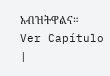አብዝትዋልና። Ver Capítulo |